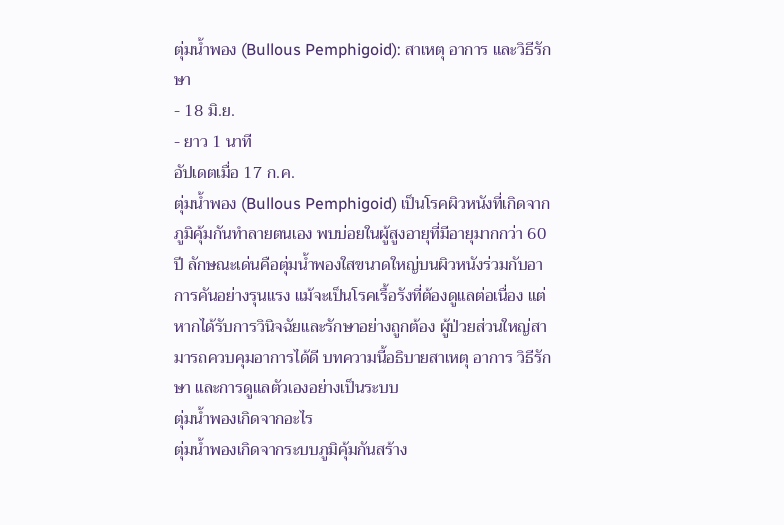ตุ่มน้ำพอง (Bullous Pemphigoid): สาเหตุ อาการ และวิธีรักษา
- 18 มิ.ย.
- ยาว 1 นาที
อัปเดตเมื่อ 17 ก.ค.
ตุ่มน้ำพอง (Bullous Pemphigoid) เป็นโรคผิวหนังที่เกิดจากภูมิคุ้มกันทำลายตนเอง พบบ่อยในผู้สูงอายุที่มีอายุมากกว่า 60 ปี ลักษณะเด่นคือตุ่มน้ำพองใสขนาดใหญ่บนผิวหนังร่วมกับอาการคันอย่างรุนแรง แม้จะเป็นโรคเรื้อรังที่ต้องดูแลต่อเนื่อง แต่หากได้รับการวินิจฉัยและรักษาอย่างถูกต้อง ผู้ป่วยส่วนใหญ่สามารถควบคุมอาการได้ดี บทความนี้อธิบายสาเหตุ อาการ วิธีรักษา และการดูแลตัวเองอย่างเป็นระบบ
ตุ่มน้ำพองเกิดจากอะไร
ตุ่มน้ำพองเกิดจากระบบภูมิคุ้มกันสร้าง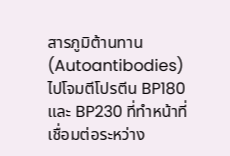สารภูมิต้านทาน (Autoantibodies) ไปโจมตีโปรตีน BP180 และ BP230 ที่ทำหน้าที่เชื่อมต่อระหว่าง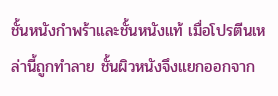ชั้นหนังกำพร้าและชั้นหนังแท้ เมื่อโปรตีนเหล่านี้ถูกทำลาย ชั้นผิวหนังจึงแยกออกจาก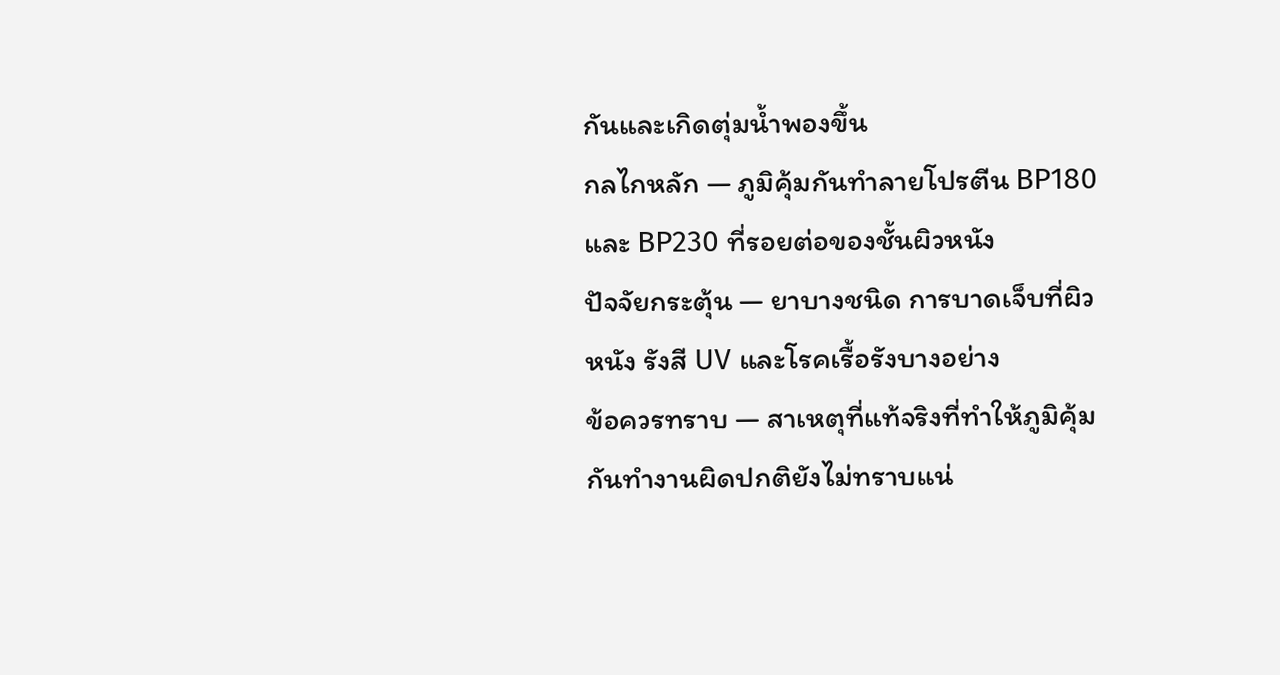กันและเกิดตุ่มน้ำพองขึ้น
กลไกหลัก — ภูมิคุ้มกันทำลายโปรตีน BP180 และ BP230 ที่รอยต่อของชั้นผิวหนัง
ปัจจัยกระตุ้น — ยาบางชนิด การบาดเจ็บที่ผิวหนัง รังสี UV และโรคเรื้อรังบางอย่าง
ข้อควรทราบ — สาเหตุที่แท้จริงที่ทำให้ภูมิคุ้มกันทำงานผิดปกติยังไม่ทราบแน่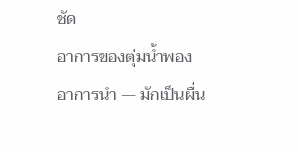ชัด
อาการของตุ่มน้ำพอง
อาการนำ — มักเป็นผื่น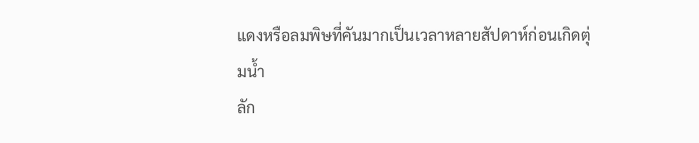แดงหรือลมพิษที่คันมากเป็นเวลาหลายสัปดาห์ก่อนเกิดตุ่มน้ำ
ลัก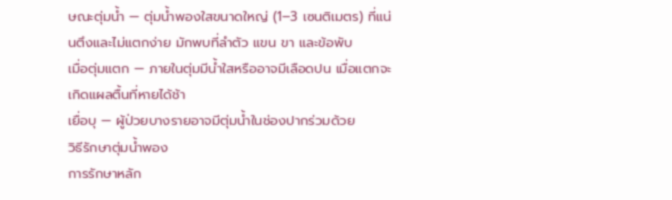ษณะตุ่มน้ำ — ตุ่มน้ำพองใสขนาดใหญ่ (1–3 เซนติเมตร) ที่แน่นตึงและไม่แตกง่าย มักพบที่ลำตัว แขน ขา และข้อพับ
เมื่อตุ่มแตก — ภายในตุ่มมีน้ำใสหรืออาจมีเลือดปน เมื่อแตกจะเกิดแผลตื้นที่หายได้ช้า
เยื่อบุ — ผู้ป่วยบางรายอาจมีตุ่มน้ำในช่องปากร่วมด้วย
วิธีรักษาตุ่มน้ำพอง
การรักษาหลัก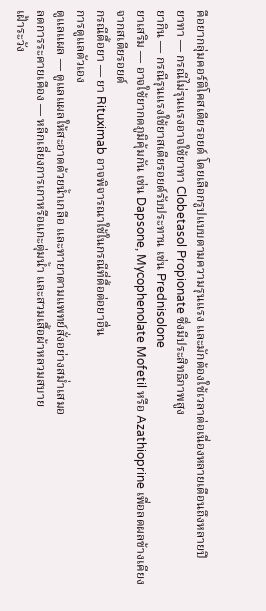คือยากลุ่มคอร์ติโคสเตียรอยด์ โดยเลือกรูปแบบตามความรุนแรง และมักต้องใช้เวลาต่อเนื่องหลายเดือนถึงหลายปี
ยาทา — กรณีไม่รุนแรงอาจใช้ยาทา Clobetasol Propionate ซึ่งมีประสิทธิภาพสูง
ยากิน — กรณีรุนแรงใช้ยาสเตียรอยด์รับประทาน เช่น Prednisolone
ยาเสริม — อาจใช้ยากดภูมิคุ้มกัน เช่น Dapsone, Mycophenolate Mofetil หรือ Azathioprine เพื่อลดผลข้างเคียงจากสเตียรอยด์
กรณีดื้อยา — ยา Rituximab อาจพิจารณาใช้ในกรณีที่ดื้อต่อยาอื่น
การดูแลตัวเอง
ดูแลแผล — ดูแลแผลให้สะอาดด้วยน้ำเกลือ และทายาตามแพทย์สั่งอย่างสม่ำเสมอ
ลดการระคายเคือง — หลีกเลี่ยงการเกาหรือแกะตุ่มน้ำ และสวมเสื้อผ้าหลวมสบาย
เฝ้าระวัง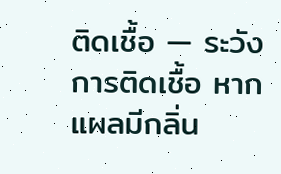ติดเชื้อ — ระวังการติดเชื้อ หากแผลมีกลิ่น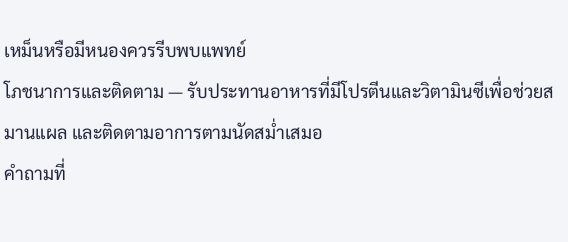เหม็นหรือมีหนองควรรีบพบแพทย์
โภชนาการและติดตาม — รับประทานอาหารที่มีโปรตีนและวิตามินซีเพื่อช่วยสมานแผล และติดตามอาการตามนัดสม่ำเสมอ
คำถามที่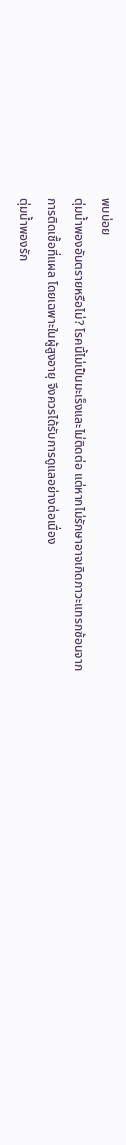พบบ่อย
ตุ่มน้ำพองอันตรายหรือไม่? โรคนี้ไม่เป็นมะเร็งและไม่ติดต่อ แต่หากไม่รักษาอาจเกิดภาวะแทรกซ้อนจากการติดเชื้อที่แผล โดยเฉพาะในผู้สูงอายุ จึงควรได้รับการดูแลอย่างต่อเนื่อง
ตุ่มน้ำพองรัก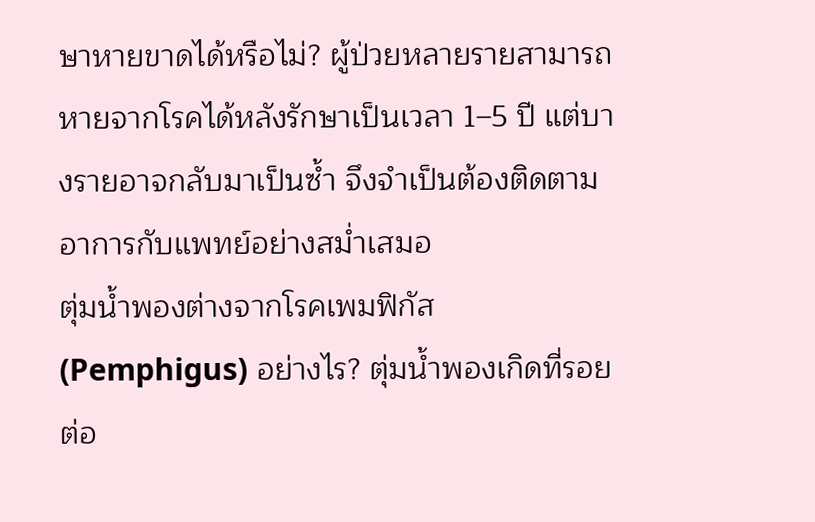ษาหายขาดได้หรือไม่? ผู้ป่วยหลายรายสามารถหายจากโรคได้หลังรักษาเป็นเวลา 1–5 ปี แต่บางรายอาจกลับมาเป็นซ้ำ จึงจำเป็นต้องติดตามอาการกับแพทย์อย่างสม่ำเสมอ
ตุ่มน้ำพองต่างจากโรคเพมฟิกัส (Pemphigus) อย่างไร? ตุ่มน้ำพองเกิดที่รอยต่อ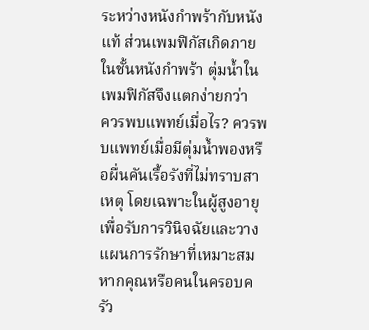ระหว่างหนังกำพร้ากับหนังแท้ ส่วนเพมฟิกัสเกิดภายในชั้นหนังกำพร้า ตุ่มน้ำในเพมฟิกัสจึงแตกง่ายกว่า
ควรพบแพทย์เมื่อไร? ควรพบแพทย์เมื่อมีตุ่มน้ำพองหรือผื่นคันเรื้อรังที่ไม่ทราบสาเหตุ โดยเฉพาะในผู้สูงอายุ เพื่อรับการวินิจฉัยและวางแผนการรักษาที่เหมาะสม
หากคุณหรือคนในครอบครัว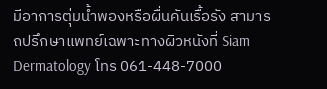มีอาการตุ่มน้ำพองหรือผื่นคันเรื้อรัง สามารถปรึกษาแพทย์เฉพาะทางผิวหนังที่ Siam Dermatology โทร 061-448-7000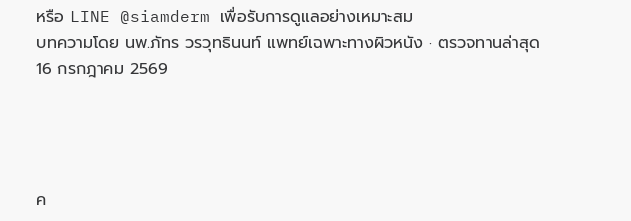หรือ LINE @siamderm เพื่อรับการดูแลอย่างเหมาะสม
บทความโดย นพ.ภัทร วรวุทธินนท์ แพทย์เฉพาะทางผิวหนัง · ตรวจทานล่าสุด 16 กรกฎาคม 2569




ค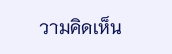วามคิดเห็น